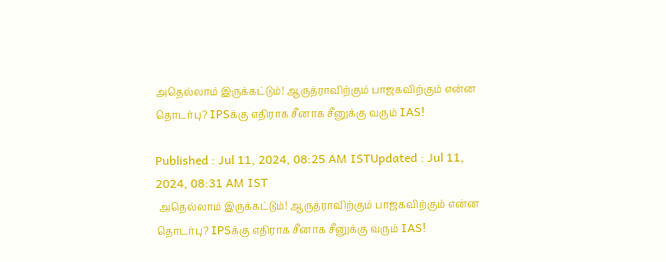அதெல்லாம் இருக்கட்டும்! ஆருத்ராவிற்கும் பாஜகவிற்கும் என்ன தொடர்பு? IPSக்கு எதிராக சீனாக சீனுக்கு வரும் IAS!

Published : Jul 11, 2024, 08:25 AM ISTUpdated : Jul 11, 2024, 08:31 AM IST
 அதெல்லாம் இருக்கட்டும்! ஆருத்ராவிற்கும் பாஜகவிற்கும் என்ன தொடர்பு? IPSக்கு எதிராக சீனாக சீனுக்கு வரும் IAS!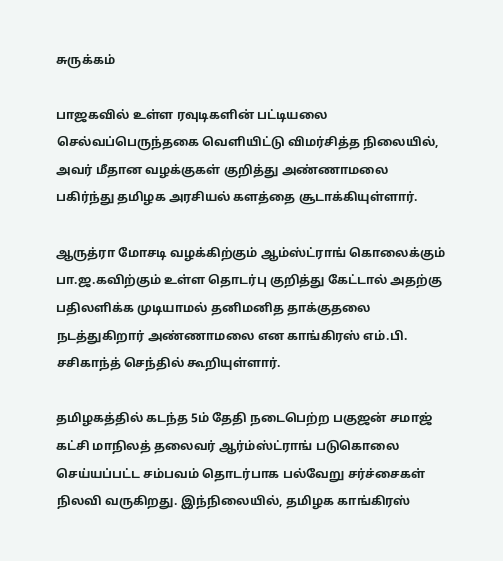சுருக்கம்

பாஜகவில் உள்ள ரவுடிகளின் பட்டியலை செல்வப்பெருந்தகை வெளியிட்டு விமர்சித்த நிலையில், அவர் மீதான வழக்குகள் குறித்து அண்ணாமலை பகிர்ந்து தமிழக அரசியல் களத்தை சூடாக்கியுள்ளார்.

ஆருத்ரா மோசடி வழக்கிற்கும் ஆம்ஸ்ட்ராங் கொலைக்கும் பா.ஜ.கவிற்கும் உள்ள தொடர்பு குறித்து கேட்டால் அதற்கு பதிலளிக்க முடியாமல் தனிமனித தாக்குதலை நடத்துகிறார் அண்ணாமலை என காங்கிரஸ் எம்.பி. சசிகாந்த் செந்தில் கூறியுள்ளார்.

தமிழகத்தில் கடந்த 5ம் தேதி நடைபெற்ற பகுஜன் சமாஜ் கட்சி மாநிலத் தலைவர் ஆர்ம்ஸ்ட்ராங் படுகொலை செய்யப்பட்ட சம்பவம் தொடர்பாக பல்வேறு சர்ச்சைகள் நிலவி வருகிறது. இந்நிலையில், தமிழக காங்கிரஸ்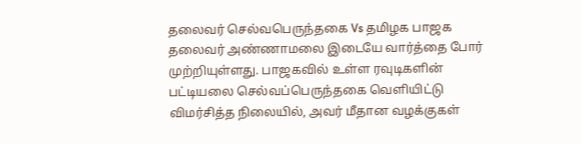தலைவர் செல்வபெருந்தகை Vs தமிழக பாஜக தலைவர் அண்ணாமலை இடையே வார்த்தை போர் முற்றியுள்ளது. பாஜகவில் உள்ள ரவுடிகளின் பட்டியலை செல்வப்பெருந்தகை வெளியிட்டு விமர்சித்த நிலையில், அவர் மீதான வழக்குகள்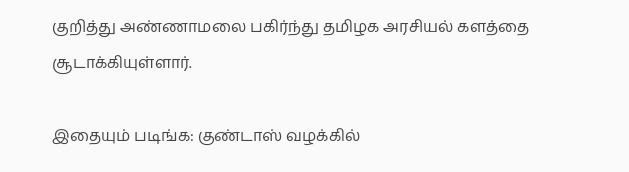குறித்து அண்ணாமலை பகிர்ந்து தமிழக அரசியல் களத்தை சூடாக்கியுள்ளார்.

இதையும் படிங்க: குண்டாஸ் வழக்கில்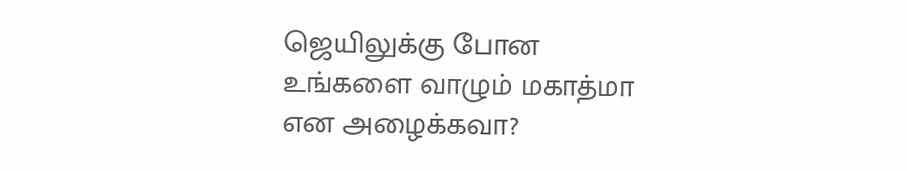ஜெயிலுக்கு போன உங்களை வாழும் மகாத்மா என அழைக்கவா?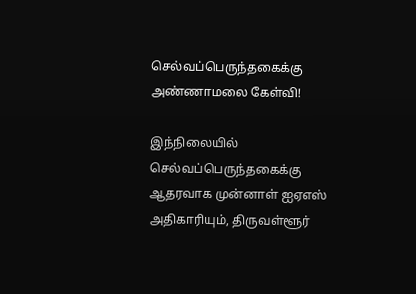செல்வப்பெருந்தகைக்கு அண்ணாமலை கேள்வி!

இந்நிலையில் செல்வப்பெருந்தகைக்கு ஆதரவாக முன்னாள் ஐஏஎஸ் அதிகாரியும், திருவள்ளூர்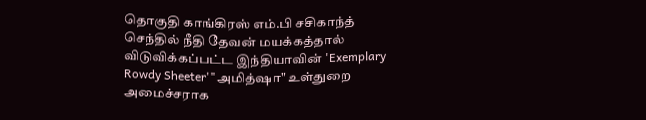தொகுதி காங்கிரஸ் எம்.பி சசிகாந்த் செந்தில் நீதி தேவன் மயக்கத்தால் விடுவிக்கப்பட்ட இந்தியாவின் 'Exemplary Rowdy Sheeter'"அமித்ஷா" உள்துறை அமைச்சராக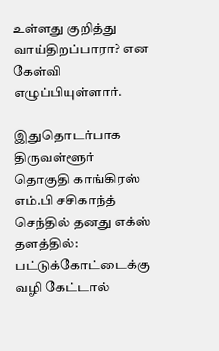உள்ளது குறித்து வாய்திறப்பாரா? என கேள்வி எழுப்பியுள்ளார்.

இதுதொடர்பாக திருவள்ளூர் தொகுதி காங்கிரஸ் எம்.பி சசிகாந்த் செந்தில் தனது எக்ஸ் தளத்தில்: பட்டுக்கோட்டைக்கு வழி கேட்டால்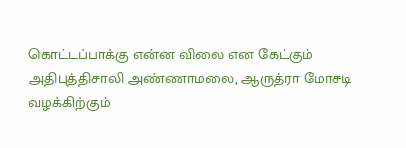கொட்டப்பாக்கு என்ன விலை என கேட்கும் அதிபுத்திசாலி அண்ணாமலை, ஆருத்ரா மோசடி வழக்கிற்கும்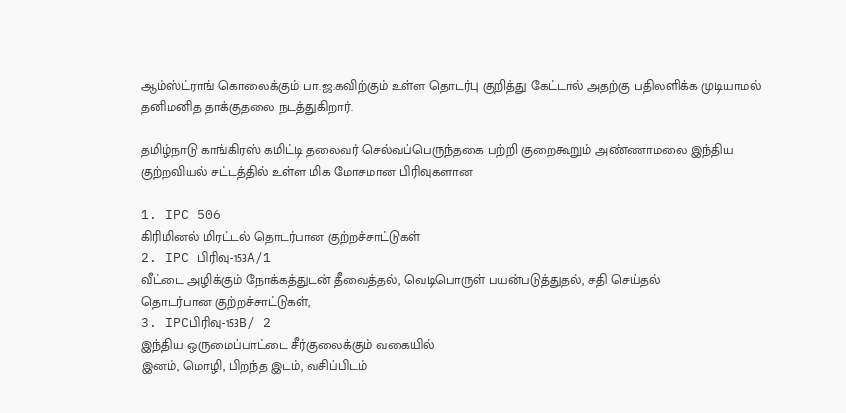ஆம்ஸ்ட்ராங் கொலைக்கும் பா.ஜ.கவிற்கும் உள்ள தொடர்பு குறித்து கேட்டால் அதற்கு பதிலளிக்க முடியாமல் தனிமனித தாக்குதலை நடத்துகிறார்.

தமிழ்நாடு காங்கிரஸ் கமிட்டி தலைவர் செல்வப்பெருந்தகை பற்றி குறைகூறும் அண்ணாமலை இந்திய குற்றவியல் சட்டத்தில் உள்ள மிக மோசமான பிரிவுகளான

1. IPC 506
கிரிமினல் மிரட்டல் தொடர்பான குற்றச்சாட்டுகள்
2. IPC பிரிவு-153A/1
வீட்டை அழிக்கும் நோக்கத்துடன் தீவைத்தல், வெடிபொருள் பயன்படுத்துதல், சதி செய்தல்
தொடர்பான குற்றச்சாட்டுகள்,
3. IPCபிரிவு-153B/ 2
இந்திய ஒருமைப்பாட்டை சீர்குலைக்கும் வகையில்
இனம், மொழி, பிறந்த இடம், வசிப்பிடம்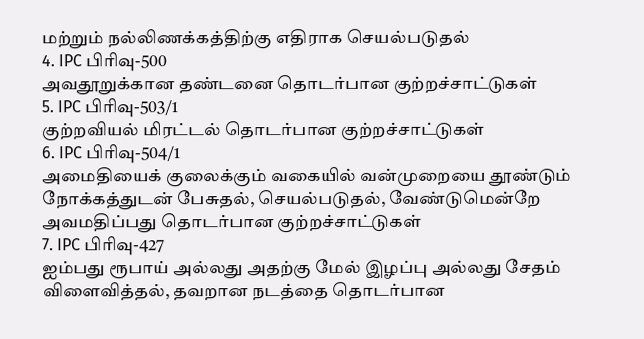மற்றும் நல்லிணக்கத்திற்கு எதிராக செயல்படுதல்
4. IPC பிரிவு-500
அவதூறுக்கான தண்டனை தொடர்பான குற்றச்சாட்டுகள்
5. IPC பிரிவு-503/1
குற்றவியல் மிரட்டல் தொடர்பான குற்றச்சாட்டுகள்
6. IPC பிரிவு-504/1
அமைதியைக் குலைக்கும் வகையில் வன்முறையை தூண்டும் நோக்கத்துடன் பேசுதல், செயல்படுதல், வேண்டுமென்றே அவமதிப்பது தொடர்பான குற்றச்சாட்டுகள்
7. IPC பிரிவு-427
ஐம்பது ரூபாய் அல்லது அதற்கு மேல் இழப்பு அல்லது சேதம் விளைவித்தல், தவறான நடத்தை தொடர்பான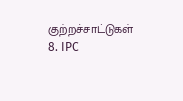குற்றச்சாட்டுகள்
8. IPC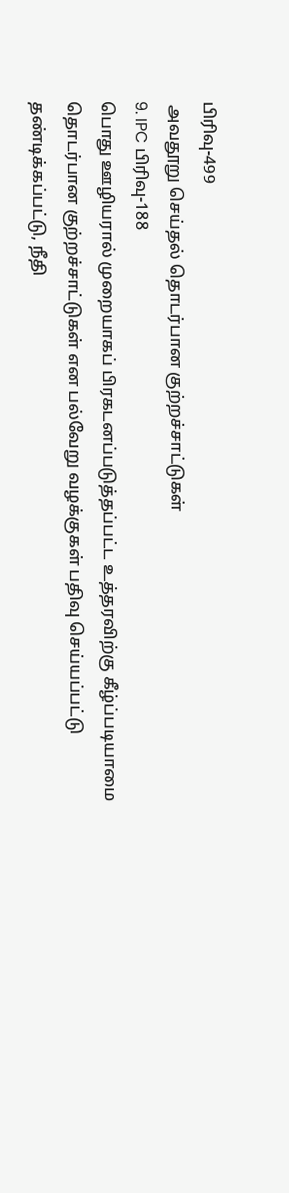பிரிவு-499
 அவதூறு செய்தல் தொடர்பான குற்றச்சாட்டுகள்
9. IPC பிரிவு-188
பொது ஊழியரால் முறையாகப் பிரகடனப்படுத்தப்பட்ட உத்தரவிற்கு கீழ்ப்படியாமை தொடர்பான குற்றச்சாட்டுகள் என பல்வேறு வழக்குகள் பதிவு செய்யப்பட்டு தண்டிக்கப்பட்டு, நீதி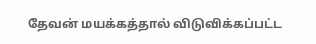தேவன் மயக்கத்தால் விடுவிக்கப்பட்ட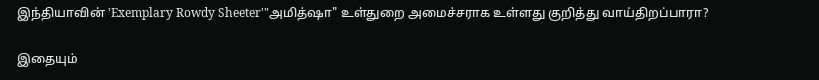இந்தியாவின் 'Exemplary Rowdy Sheeter'"அமித்ஷா" உள்துறை அமைச்சராக உள்ளது குறித்து வாய்திறப்பாரா?

இதையும்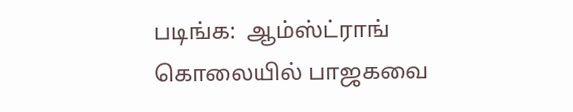படிங்க:  ஆம்ஸ்ட்ராங் கொலையில் பாஜகவை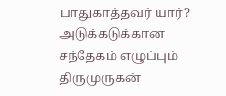பாதுகாத்தவர் யார்? அடுக்கடுக்கான சந்தேகம் எழுப்பும் திருமுருகன்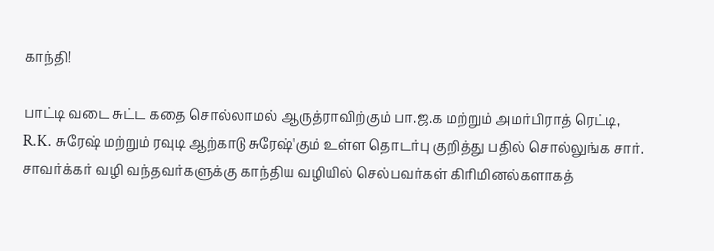காந்தி!

பாட்டி வடை சுட்ட கதை சொல்லாமல் ஆருத்ராவிற்கும் பா.ஜ.க மற்றும் அமர்பிராத் ரெட்டி, R.K. சுரேஷ் மற்றும் ரவுடி ஆற்காடு சுரேஷ்'கும் உள்ள தொடர்பு குறித்து பதில் சொல்லுங்க சார்.  சாவர்க்கர் வழி வந்தவர்களுக்கு காந்திய வழியில் செல்பவர்கள் கிரிமினல்களாகத்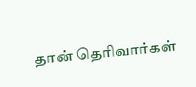தான் தெரிவார்கள்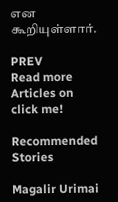என கூறியுள்ளார்.

PREV
Read more Articles on
click me!

Recommended Stories

Magalir Urimai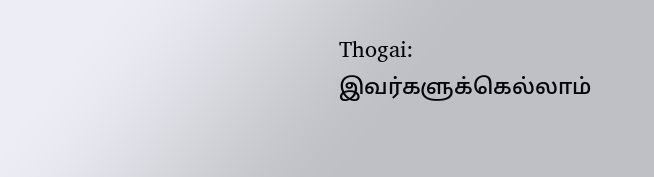Thogai: இவர்களுக்கெல்லாம்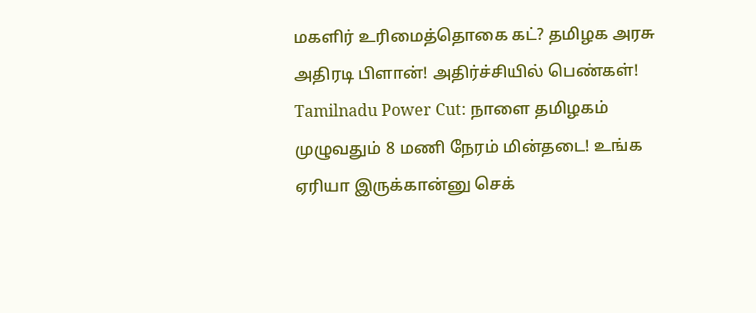மகளிர் உரிமைத்தொகை கட்? தமிழக அரசு அதிரடி பிளான்! அதிர்ச்சியில் பெண்கள்!
Tamilnadu Power Cut: நாளை தமிழகம் முழுவதும் 8 மணி நேரம் மின்தடை! உங்க ஏரியா இருக்கான்னு செக்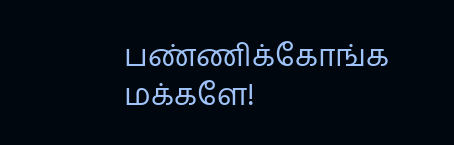பண்ணிக்கோங்க மக்களே!